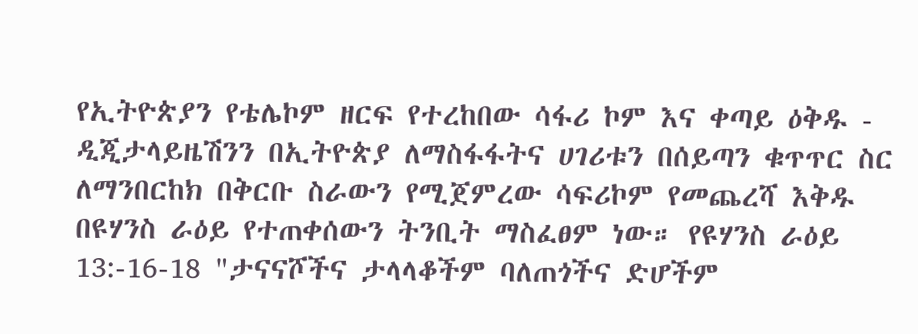የኢትዮጵያን የቴሌኮም ዘርፍ የተረከበው ሳፋሪ ኮም እና ቀጣይ ዕቅዱ - ዲጂታላይዜሽንን በኢትዮጵያ ለማስፋፋትና ሀገሪቱን በሰይጣን ቁጥጥር ስር ለማንበርከክ በቅርቡ ስራውን የሚጀምረው ሳፍሪኮም የመጨረሻ እቅዱ በዩሃንስ ራዕይ የተጠቀሰውን ትንቢት ማስፈፀም ነው። የዩሃንስ ራዕይ 13:-16-18 "ታናናሾችና ታላላቆችም ባለጠጎችና ድሆችም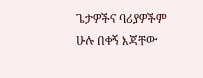ጌታዎችና ባሪያዎችም ሁሉ በቀኝ እጃቸው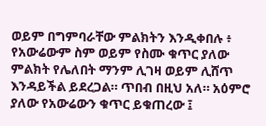ወይም በግምባራቸው ምልክትን እንዲቀበሉ ፥ የአውሬውም ስም ወይም የስሙ ቁጥር ያለው ምልክት የሌለበት ማንም ሊገዛ ወይም ሊሸጥ እንዳይችል ይደረጋል። ጥበብ በዚህ አለ። አዕምሮ ያለው የአውሬውን ቁጥር ይቁጠረው ፤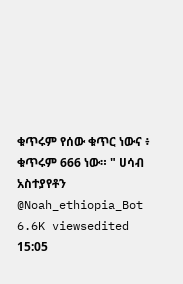ቁጥሩም የሰው ቁጥር ነውና ፥ ቁጥሩም 666 ነው። " ሀሳብ አስተያየቶን @Noah_ethiopia_Bot 6.6K viewsedited 15:05